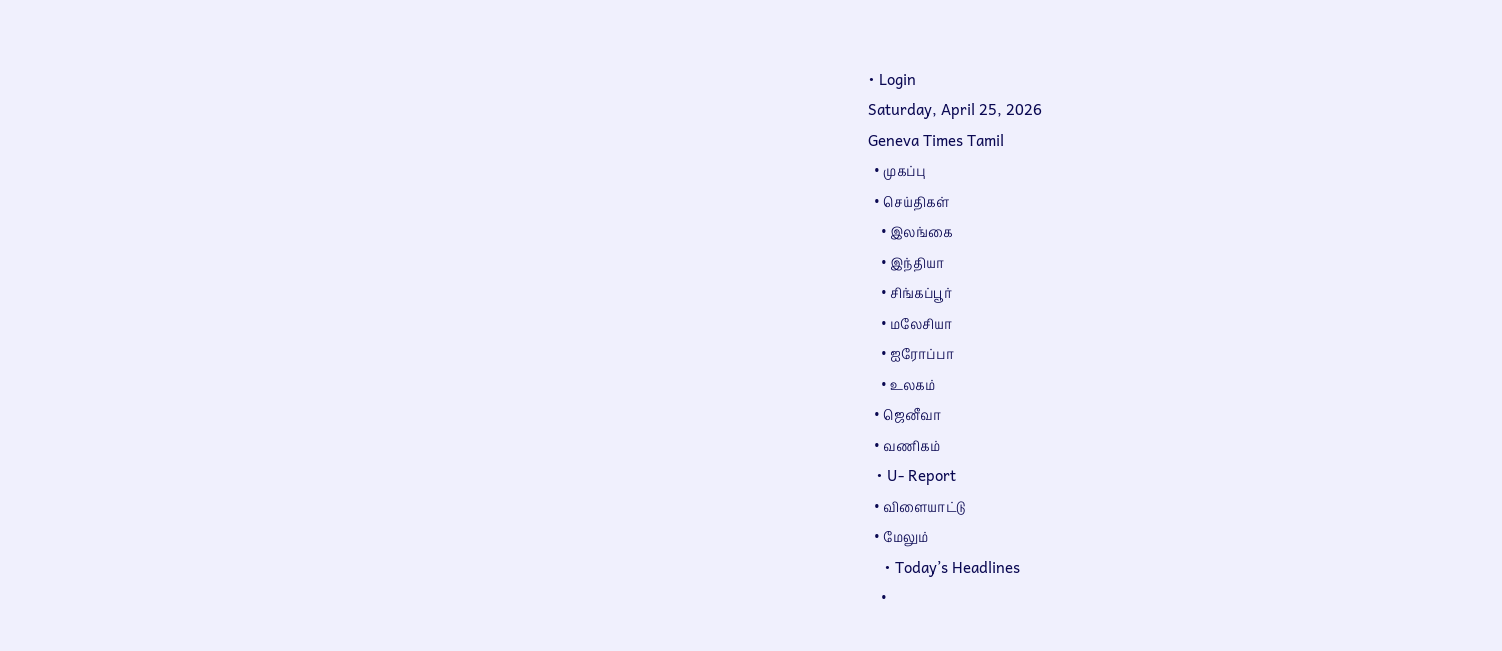• Login
Saturday, April 25, 2026
Geneva Times Tamil
  • முகப்பு
  • செய்திகள்
    • இலங்கை
    • இந்தியா
    • சிங்கப்பூர்
    • மலேசியா
    • ஐரோப்பா
    • உலகம்
  • ஜெனீவா
  • வணிகம்
  • U- Report
  • விளையாட்டு
  • மேலும்
    • Today’s Headlines
    •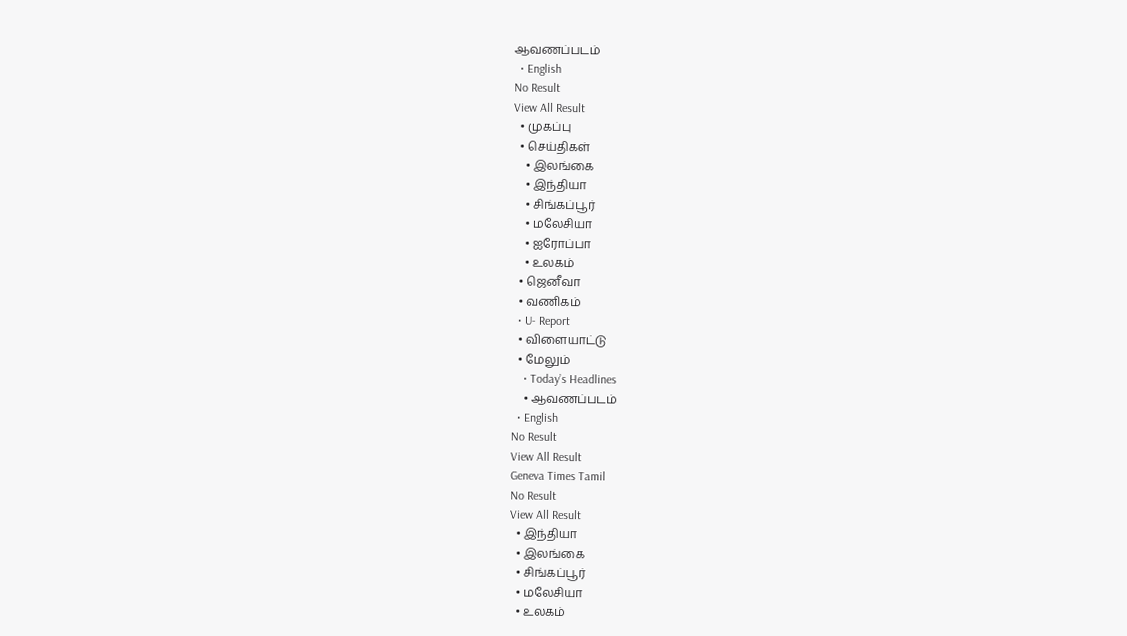ஆவணப்படம்
  • English
No Result
View All Result
  • முகப்பு
  • செய்திகள்
    • இலங்கை
    • இந்தியா
    • சிங்கப்பூர்
    • மலேசியா
    • ஐரோப்பா
    • உலகம்
  • ஜெனீவா
  • வணிகம்
  • U- Report
  • விளையாட்டு
  • மேலும்
    • Today’s Headlines
    • ஆவணப்படம்
  • English
No Result
View All Result
Geneva Times Tamil
No Result
View All Result
  • இந்தியா
  • இலங்கை
  • சிங்கப்பூர்
  • மலேசியா
  • உலகம்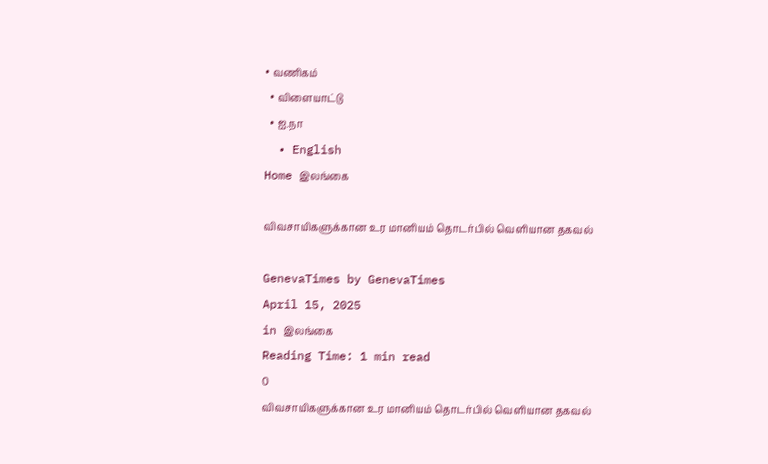• வணிகம்
  • விளையாட்டு
  • ஐ.நா
  • English
Home இலங்கை

விவசாயிகளுக்கான உர மானியம் தொடர்பில் வெளியான தகவல்

GenevaTimes by GenevaTimes
April 15, 2025
in இலங்கை
Reading Time: 1 min read
0
விவசாயிகளுக்கான உர மானியம் தொடர்பில் வெளியான தகவல்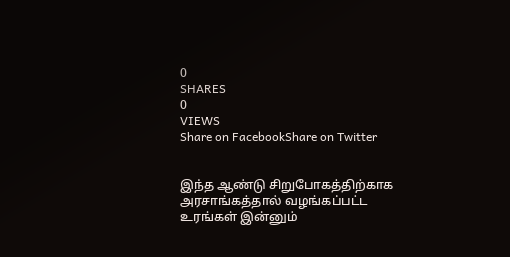0
SHARES
0
VIEWS
Share on FacebookShare on Twitter


இந்த ஆண்டு சிறுபோகத்திற்காக அரசாங்கத்தால் வழங்கப்பட்ட உரங்கள் இன்னும்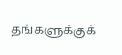தங்களுக்குக்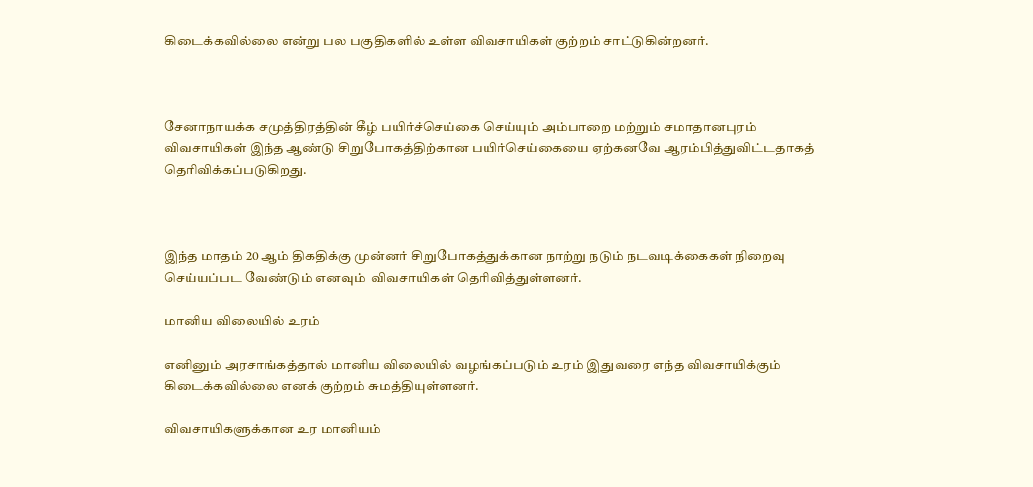கிடைக்கவில்லை என்று பல பகுதிகளில் உள்ள விவசாயிகள் குற்றம் சாட்டுகின்றனர்.



சேனாநாயக்க சமுத்திரத்தின் கீழ் பயிர்ச்செய்கை செய்யும் அம்பாறை மற்றும் சமாதானபுரம் விவசாயிகள் இந்த ஆண்டு சிறுபோகத்திற்கான பயிர்செய்கையை ஏற்கனவே ஆரம்பித்துவிட்டதாகத் தெரிவிக்கப்படுகிறது.



இந்த மாதம் 20 ஆம் திகதிக்கு முன்னர் சிறுபோகத்துக்கான நாற்று நடும் நடவடிக்கைகள் நிறைவு செய்யப்பட வேண்டும் எனவும்  விவசாயிகள் தெரிவித்துள்ளனர்.

மானிய விலையில் உரம்

எனினும் அரசாங்கத்தால் மானிய விலையில் வழங்கப்படும் உரம் இதுவரை எந்த விவசாயிக்கும் கிடைக்கவில்லை எனக் குற்றம் சுமத்தியுள்ளனர்.

விவசாயிகளுக்கான உர மானியம்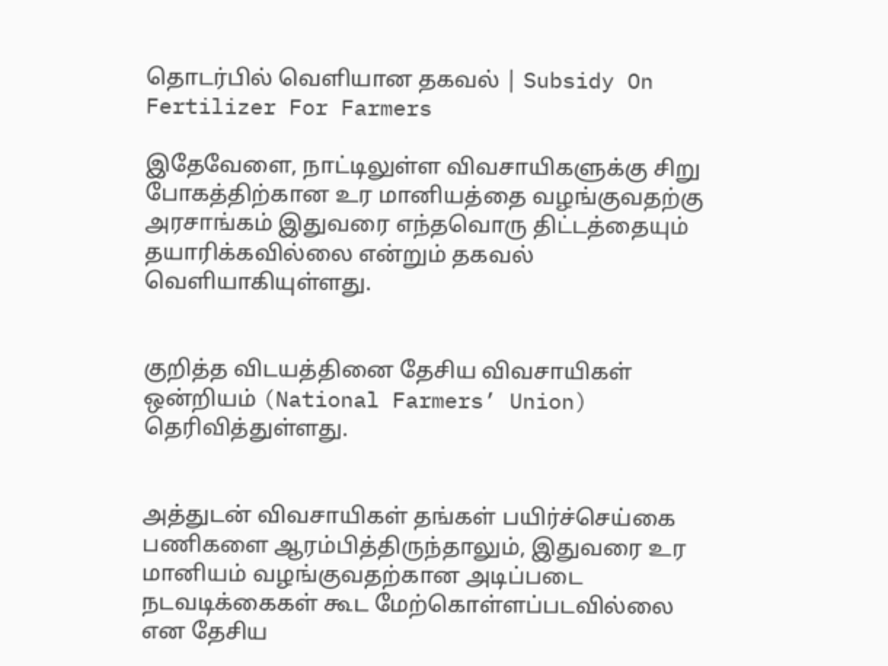தொடர்பில் வெளியான தகவல் | Subsidy On Fertilizer For Farmers

இதேவேளை, நாட்டிலுள்ள விவசாயிகளுக்கு சிறு போகத்திற்கான உர மானியத்தை வழங்குவதற்கு அரசாங்கம் இதுவரை எந்தவொரு திட்டத்தையும் தயாரிக்கவில்லை என்றும் தகவல் வெளியாகியுள்ளது.


குறித்த விடயத்தினை தேசிய விவசாயிகள் ஒன்றியம் (National Farmers’ Union) தெரிவித்துள்ளது.


அத்துடன் விவசாயிகள் தங்கள் பயிர்ச்செய்கை பணிகளை ஆரம்பித்திருந்தாலும், இதுவரை உர மானியம் வழங்குவதற்கான அடிப்படை நடவடிக்கைகள் கூட மேற்கொள்ளப்படவில்லை என தேசிய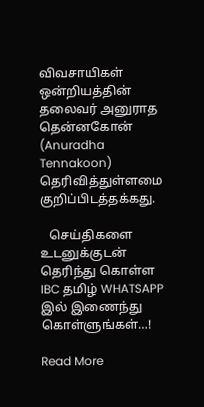விவசாயிகள் ஒன்றியத்தின்  தலைவர் அனுராத தென்னகோன் (Anuradha Tennakoon) தெரிவித்துள்ளமை குறிப்பிடத்தக்கது.

   செய்திகளை உடனுக்குடன் தெரிந்து கொள்ள IBC தமிழ் WHATSAPP இல் இணைந்து கொள்ளுங்கள்…!

Read More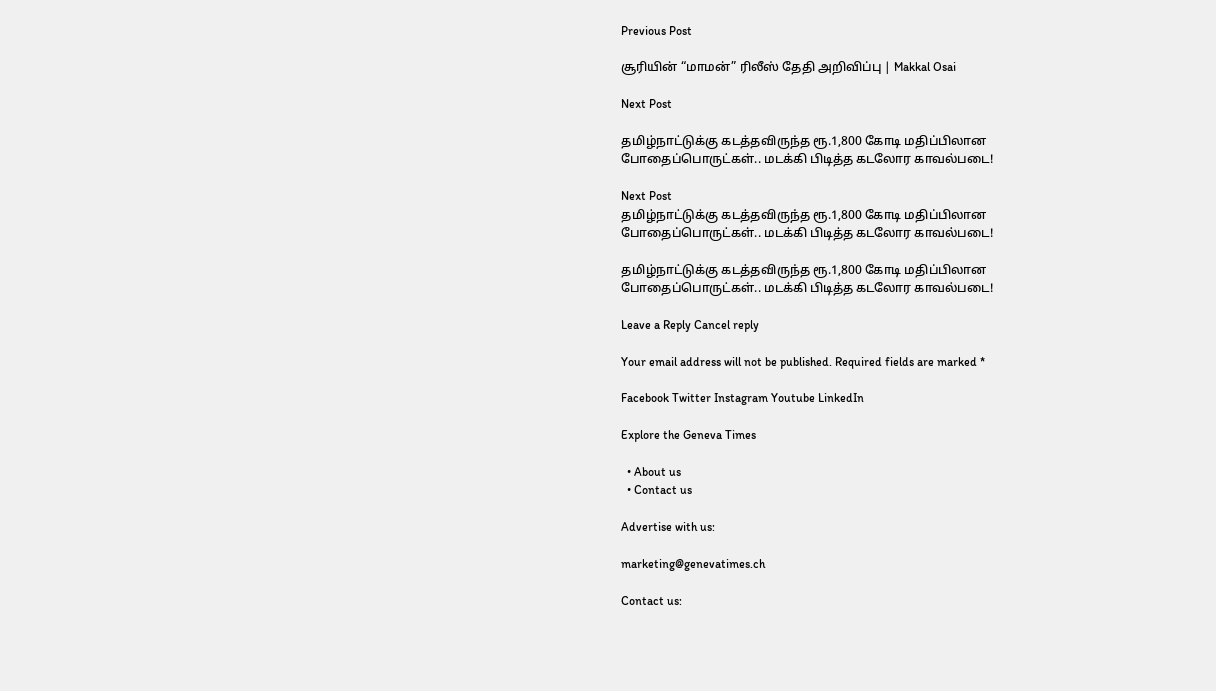Previous Post

சூரியின் “மாமன்” ரிலீஸ் தேதி அறிவிப்பு | Makkal Osai

Next Post

தமிழ்நாட்டுக்கு கடத்தவிருந்த ரூ.1,800 கோடி மதிப்பிலான போதைப்பொருட்கள்.. மடக்கி பிடித்த கடலோர காவல்படை!

Next Post
தமிழ்நாட்டுக்கு கடத்தவிருந்த ரூ.1,800 கோடி மதிப்பிலான போதைப்பொருட்கள்.. மடக்கி பிடித்த கடலோர காவல்படை!

தமிழ்நாட்டுக்கு கடத்தவிருந்த ரூ.1,800 கோடி மதிப்பிலான போதைப்பொருட்கள்.. மடக்கி பிடித்த கடலோர காவல்படை!

Leave a Reply Cancel reply

Your email address will not be published. Required fields are marked *

Facebook Twitter Instagram Youtube LinkedIn

Explore the Geneva Times

  • About us
  • Contact us

Advertise with us:

marketing@genevatimes.ch

Contact us: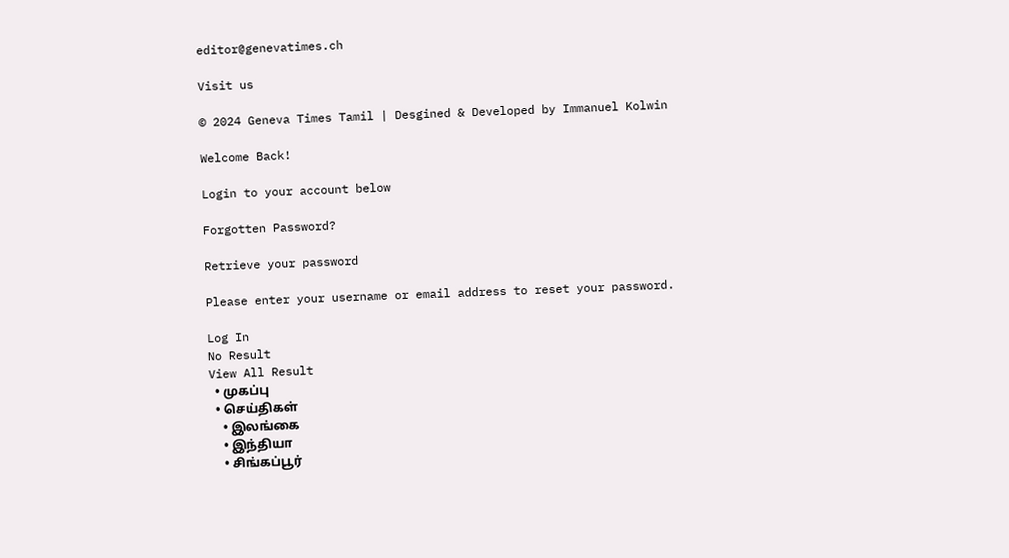editor@genevatimes.ch

Visit us

© 2024 Geneva Times Tamil | Desgined & Developed by Immanuel Kolwin

Welcome Back!

Login to your account below

Forgotten Password?

Retrieve your password

Please enter your username or email address to reset your password.

Log In
No Result
View All Result
  • முகப்பு
  • செய்திகள்
    • இலங்கை
    • இந்தியா
    • சிங்கப்பூர்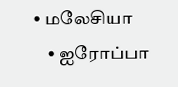• மலேசியா
    • ஐரோப்பா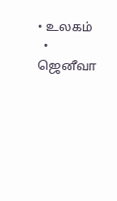• உலகம்
  • ஜெனீவா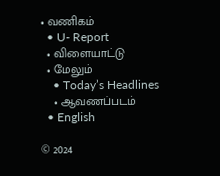• வணிகம்
  • U- Report
  • விளையாட்டு
  • மேலும்
    • Today’s Headlines
    • ஆவணப்படம்
  • English

© 2024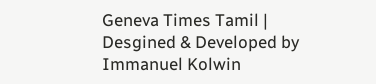Geneva Times Tamil | Desgined & Developed by Immanuel Kolwin